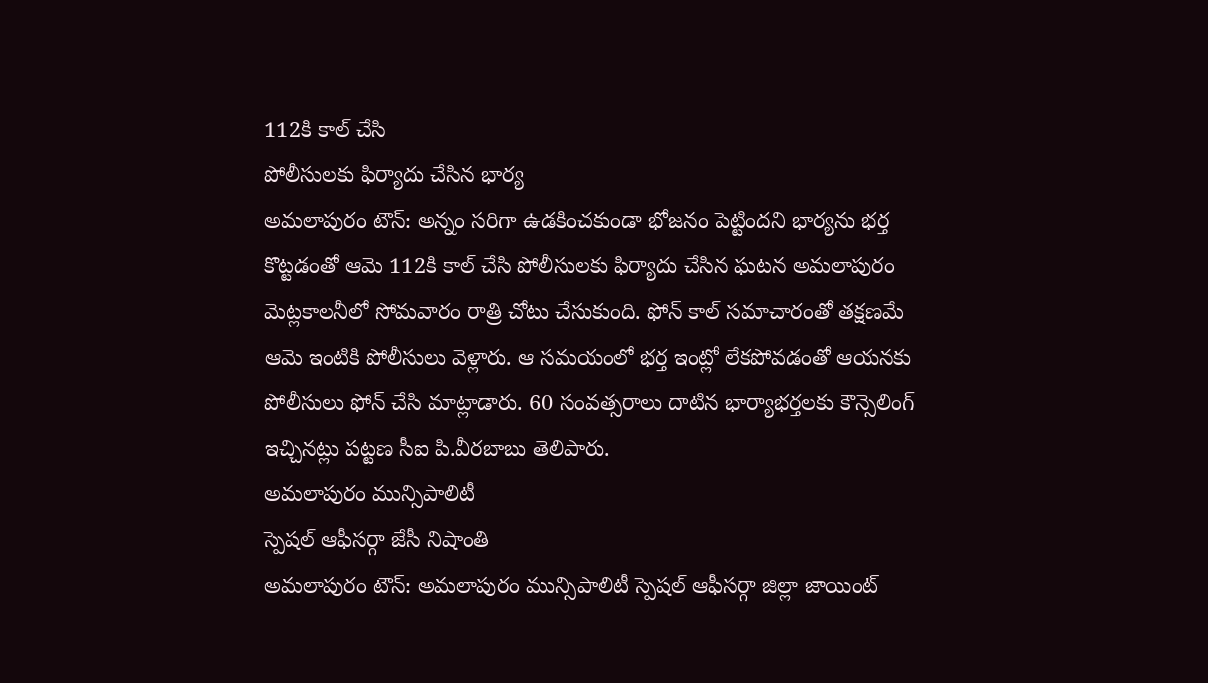112కి కాల్ చేసి
పోలీసులకు ఫిర్యాదు చేసిన భార్య
అమలాపురం టౌన్: అన్నం సరిగా ఉడకించకుండా భోజనం పెట్టిందని భార్యను భర్త కొట్టడంతో ఆమె 112కి కాల్ చేసి పోలీసులకు ఫిర్యాదు చేసిన ఘటన అమలాపురం మెట్లకాలనీలో సోమవారం రాత్రి చోటు చేసుకుంది. ఫోన్ కాల్ సమాచారంతో తక్షణమే ఆమె ఇంటికి పోలీసులు వెళ్లారు. ఆ సమయంలో భర్త ఇంట్లో లేకపోవడంతో ఆయనకు పోలీసులు ఫోన్ చేసి మాట్లాడారు. 60 సంవత్సరాలు దాటిన భార్యాభర్తలకు కౌన్సెలింగ్ ఇచ్చినట్లు పట్టణ సీఐ పి.వీరబాబు తెలిపారు.
అమలాపురం మున్సిపాలిటీ
స్పెషల్ ఆఫీసర్గా జేసీ నిషాంతి
అమలాపురం టౌన్: అమలాపురం మున్సిపాలిటీ స్పెషల్ ఆఫీసర్గా జిల్లా జాయింట్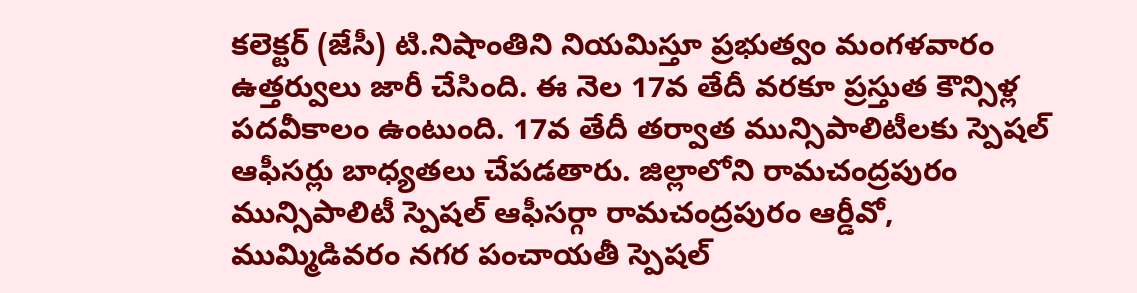కలెక్టర్ (జేసీ) టి.నిషాంతిని నియమిస్తూ ప్రభుత్వం మంగళవారం ఉత్తర్వులు జారీ చేసింది. ఈ నెల 17వ తేదీ వరకూ ప్రస్తుత కౌన్సిళ్ల పదవీకాలం ఉంటుంది. 17వ తేదీ తర్వాత మున్సిపాలిటీలకు స్పెషల్ ఆఫీసర్లు బాధ్యతలు చేపడతారు. జిల్లాలోని రామచంద్రపురం మున్సిపాలిటీ స్పెషల్ ఆఫీసర్గా రామచంద్రపురం ఆర్డీవో, ముమ్మిడివరం నగర పంచాయతీ స్పెషల్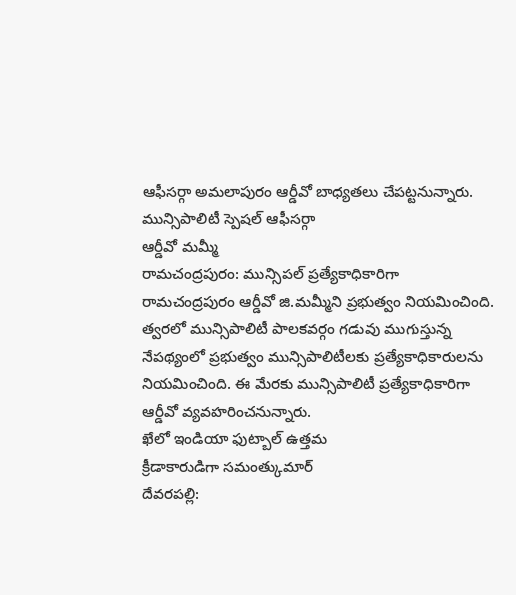ఆఫీసర్గా అమలాపురం ఆర్డీవో బాధ్యతలు చేపట్టనున్నారు.
మున్సిపాలిటీ స్పెషల్ ఆఫీసర్గా
ఆర్డీవో మమ్మీ
రామచంద్రపురం: మున్సిపల్ ప్రత్యేకాధికారిగా రామచంద్రపురం ఆర్డీవో జి.మమ్మీని ప్రభుత్వం నియమించింది. త్వరలో మున్సిపాలిటీ పాలకవర్గం గడువు ముగుస్తున్న నేపథ్యంలో ప్రభుత్వం మున్సిపాలిటీలకు ప్రత్యేకాధికారులను నియమించింది. ఈ మేరకు మున్సిపాలిటీ ప్రత్యేకాధికారిగా ఆర్డీవో వ్యవహరించనున్నారు.
ఖేలో ఇండియా ఫుట్బాల్ ఉత్తమ
క్రీడాకారుడిగా సమంత్కుమార్
దేవరపల్లి: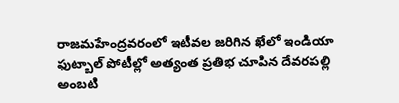రాజమహేంద్రవరంలో ఇటీవల జరిగిన ఖేలో ఇండియా ఫుట్బాల్ పోటీల్లో అత్యంత ప్రతిభ చూపిన దేవరపల్లి అంబటి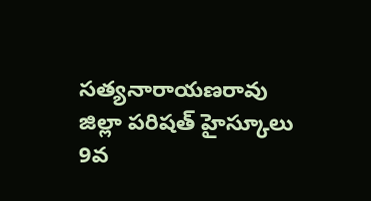సత్యనారాయణరావు జిల్లా పరిషత్ హైస్కూలు 9వ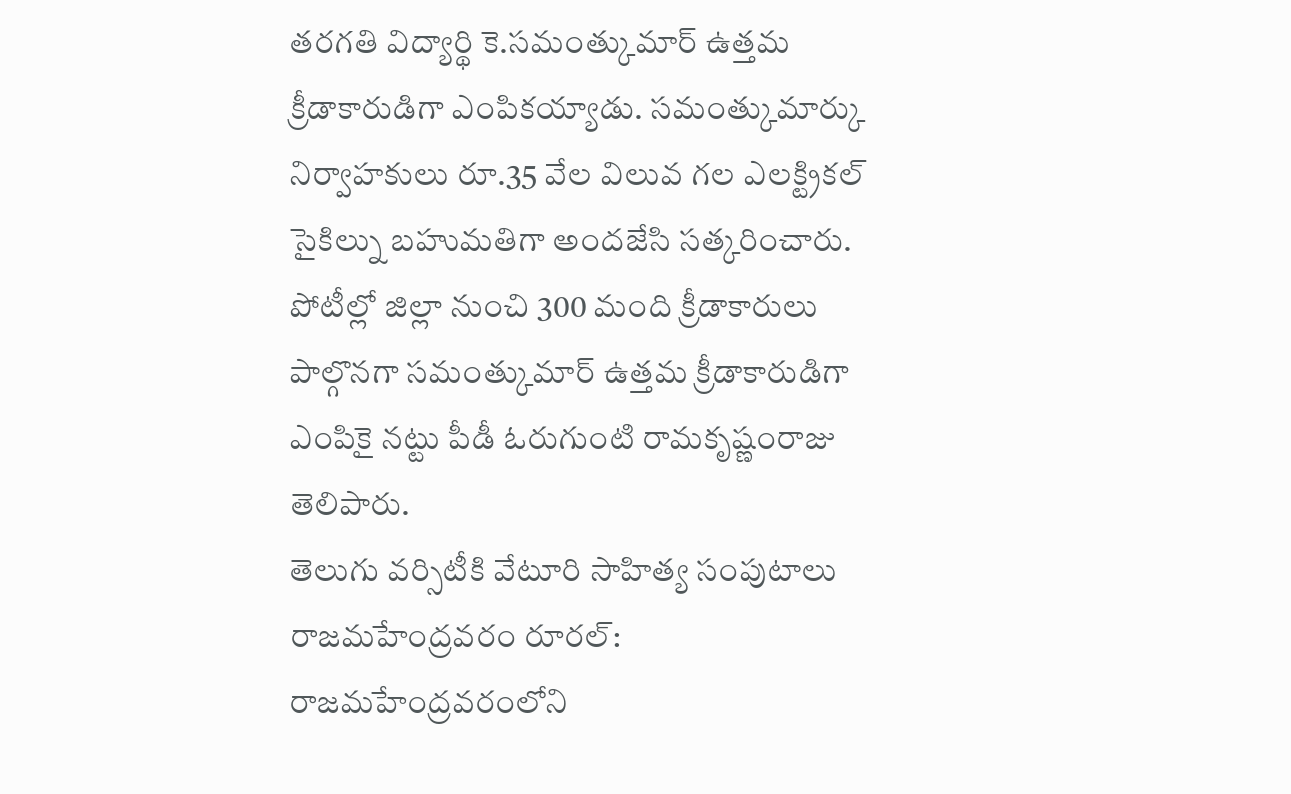తరగతి విద్యార్థి కె.సమంత్కుమార్ ఉత్తమ క్రీడాకారుడిగా ఎంపికయ్యాడు. సమంత్కుమార్కు నిర్వాహకులు రూ.35 వేల విలువ గల ఎలక్ట్రికల్ సైకిల్ను బహుమతిగా అందజేసి సత్కరించారు. పోటీల్లో జిల్లా నుంచి 300 మంది క్రీడాకారులు పాల్గొనగా సమంత్కుమార్ ఉత్తమ క్రీడాకారుడిగా ఎంపికై నట్టు పీడీ ఓరుగుంటి రామకృష్ణంరాజు తెలిపారు.
తెలుగు వర్సిటీకి వేటూరి సాహిత్య సంపుటాలు
రాజమహేంద్రవరం రూరల్: రాజమహేంద్రవరంలోని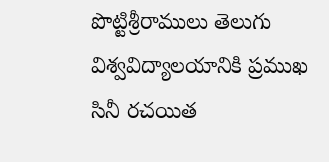పొట్టిశ్రీరాములు తెలుగు విశ్వవిద్యాలయానికి ప్రముఖ సినీ రచయిత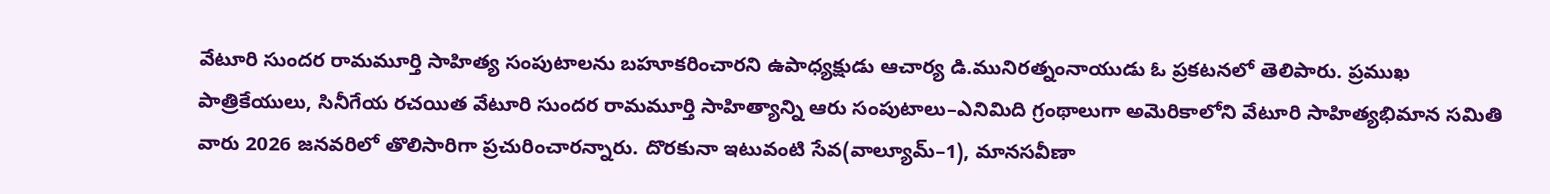వేటూరి సుందర రామమూర్తి సాహిత్య సంపుటాలను బహూకరించారని ఉపాధ్యక్షుడు ఆచార్య డి.మునిరత్నంనాయుడు ఓ ప్రకటనలో తెలిపారు. ప్రముఖ పాత్రికేయులు, సినీగేయ రచయిత వేటూరి సుందర రామమూర్తి సాహిత్యాన్ని ఆరు సంపుటాలు–ఎనిమిది గ్రంథాలుగా అమెరికాలోని వేటూరి సాహిత్యభిమాన సమితి వారు 2026 జనవరిలో తొలిసారిగా ప్రచురించారన్నారు. దొరకునా ఇటువంటి సేవ(వాల్యూమ్–1), మానసవీణా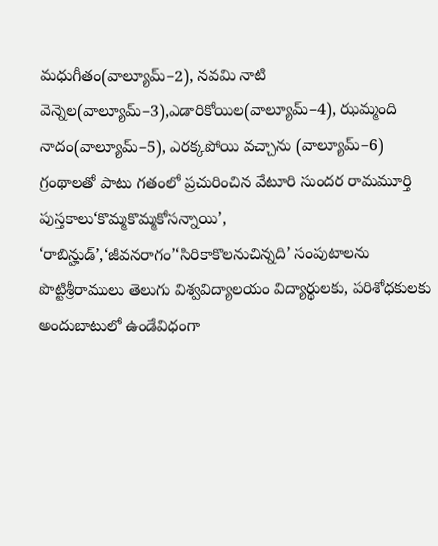మధుగీతం(వాల్యూమ్–2), నవమి నాటి వెన్నెల(వాల్యూమ్–3),ఎడారికోయిల(వాల్యూమ్–4), ఝమ్మంది నాదం(వాల్యూమ్–5), ఎరక్కపోయి వచ్చాను (వాల్యూమ్–6) గ్రంథాలతో పాటు గతంలో ప్రచురించిన వేటూరి సుందర రామమూర్తి పుస్తకాలు‘కొమ్మకొమ్మకోసన్నాయి’, ‘రాబిన్హుడ్’,‘జీవనరాగం’‘సిరికాకొలనుచిన్నది’ సంపుటాలను పొట్టిశ్రీరాములు తెలుగు విశ్వవిద్యాలయం విద్యార్థులకు, పరిశోధకులకు అందుబాటులో ఉండేవిధంగా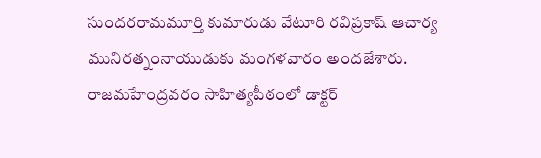సుందరరామమూర్తి కుమారుడు వేటూరి రవిప్రకాష్ ఆచార్య మునిరత్నంనాయుడుకు మంగళవారం అందజేశారు. రాజమహేంద్రవరం సాహిత్యపీఠంలో డాక్టర్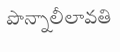పొన్నాలీలావతి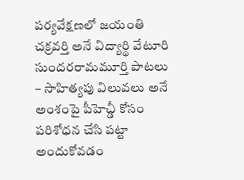పర్యవేక్షణలో జయంతి చక్రవర్తి అనే విద్యార్థి వేటూరి సుందరరామమూర్తి పాటలు – సాహిత్యపు విలువలు అనే అంశంపై పీహెచ్డీ కోసం పరిశోధన చేసి పట్టా అందుకోవడం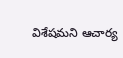విశేషమని ఆచార్య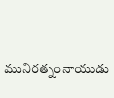మునిరత్నంనాయుడు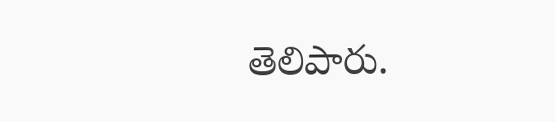తెలిపారు.